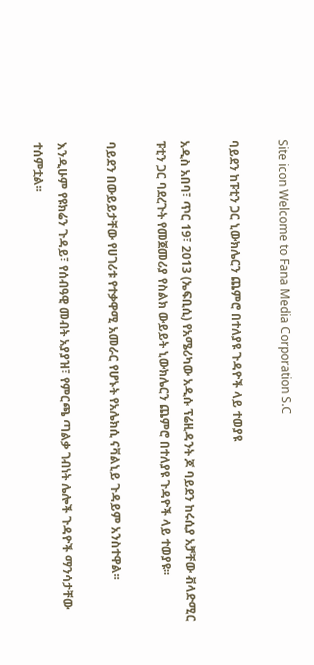Site icon Welcome to Fana Media Corporation S.C

ባይደን ከፑቲን ጋር ኒውክሌርን ጨምሮ በተለያዩ ጉዳዮች ላይ ተወያዩ

አዲስ አበባ፣ ጥር 19፣ 2013 (ኤፍቢሲ) የአሜሪካው አዲሱ ፕሬዚዳንት ጆ ባይደን ከሩሲያ አቻቸው ቭላድሚር ፑቲን ጋር ባደረጉት የመጀመሪያ የስልክ ውይይት ኒውክሌርን ጨምሮ በተለያዩ ጉዳዮች ላይ ተወያዩ፡፡

ባይደን በውይይታቸው የሀገሪቱ የተቃዋሚ አመራር የሆኑት የአሌክሲ ናቫልኒይ ጉዳይም አንስተዋል፡፡

እንዲሁም የዩክሬን ጉዳይ፣ የሰብዓዊ መብት አያያዝ፣ የምርጫ ጣልቃ ገብነት ሌሎች ጉዳዮች ማንሳታቸው ተሰምቷል፡፡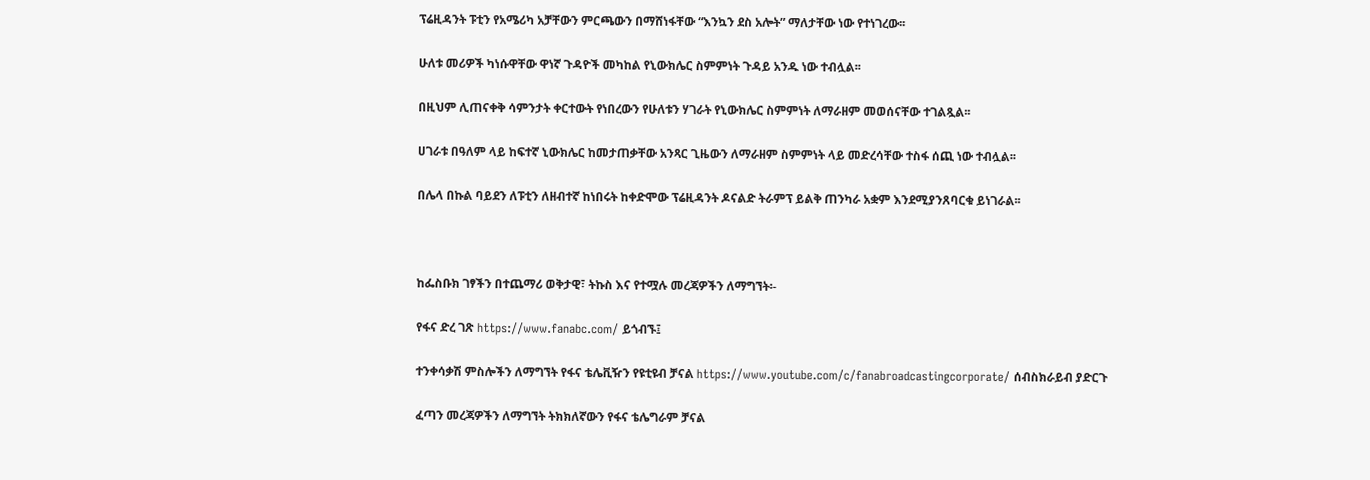ፕሬዚዳንት ፑቲን የአሜሪካ አቻቸውን ምርጫውን በማሸነፋቸው “እንኳን ደስ አሎት” ማለታቸው ነው የተነገረው፡፡

ሁለቱ መሪዎች ካነሱዋቸው ዋነኛ ጉዳዮች መካከል የኒውክሌር ስምምነት ጉዳይ አንዱ ነው ተብሏል፡፡

በዚህም ሊጠናቀቅ ሳምንታት ቀርተውት የነበረውን የሁለቱን ሃገራት የኒውክሌር ስምምነት ለማራዘም መወሰናቸው ተገልጿል፡፡

ሀገራቱ በዓለም ላይ ከፍተኛ ኒውክሌር ከመታጠቃቸው አንጻር ጊዜውን ለማራዘም ስምምነት ላይ መድረሳቸው ተስፋ ሰጪ ነው ተብሏል፡፡

በሌላ በኩል ባይደን ለፑቲን ለዘብተኛ ከነበሩት ከቀድሞው ፕሬዚዳንት ዶናልድ ትራምፕ ይልቅ ጠንካራ አቋም እንደሚያንጸባርቁ ይነገራል፡፡



ከፌስቡክ ገፃችን በተጨማሪ ወቅታዊ፣ ትኩስ እና የተሟሉ መረጃዎችን ለማግኘት፡-

የፋና ድረ ገጽ https://www.fanabc.com/ ይጎብኙ፤

ተንቀሳቃሽ ምስሎችን ለማግኘት የፋና ቴሌቪዥን የዩቲዩብ ቻናል https://www.youtube.com/c/fanabroadcastingcorporate/ ሰብስክራይብ ያድርጉ

ፈጣን መረጃዎችን ለማግኘት ትክክለኛውን የፋና ቴሌግራም ቻናል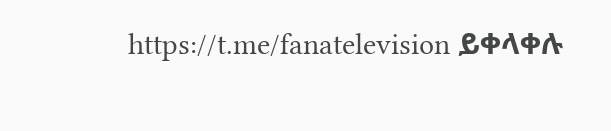https://t.me/fanatelevision ይቀላቀሉ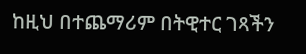ከዚህ በተጨማሪም በትዊተር ገጻችን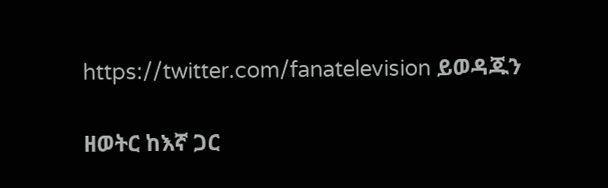https://twitter.com/fanatelevision ይወዳጁን

ዘወትር ከእኛ ጋር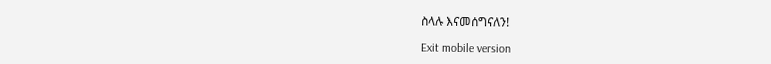ስላሉ እናመሰግናለን!

Exit mobile version